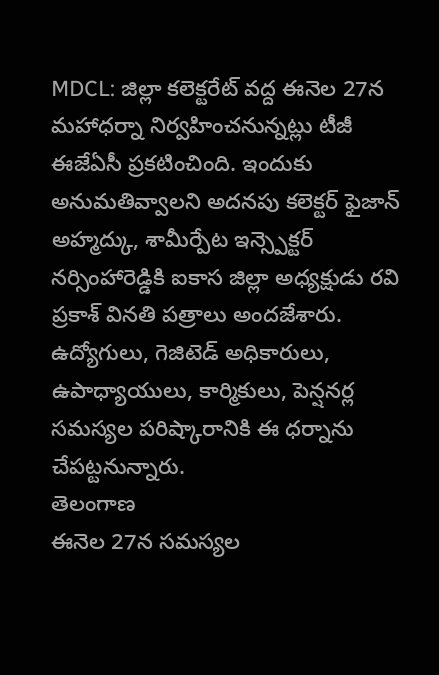MDCL: జిల్లా కలెక్టరేట్ వద్ద ఈనెల 27న మహాధర్నా నిర్వహించనున్నట్లు టీజీ ఈజేఏసీ ప్రకటించింది. ఇందుకు అనుమతివ్వాలని అదనపు కలెక్టర్ ఫైజాన్ అహ్మద్కు, శామీర్పేట ఇన్స్పెక్టర్ నర్సింహారెడ్డికి ఐకాస జిల్లా అధ్యక్షుడు రవి ప్రకాశ్ వినతి పత్రాలు అందజేశారు. ఉద్యోగులు, గెజిటెడ్ అధికారులు, ఉపాధ్యాయులు, కార్మికులు, పెన్షనర్ల సమస్యల పరిష్కారానికి ఈ ధర్నాను చేపట్టనున్నారు.
తెలంగాణ
ఈనెల 27న సమస్యల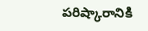పరిష్కారానికి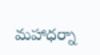మహాధర్నా